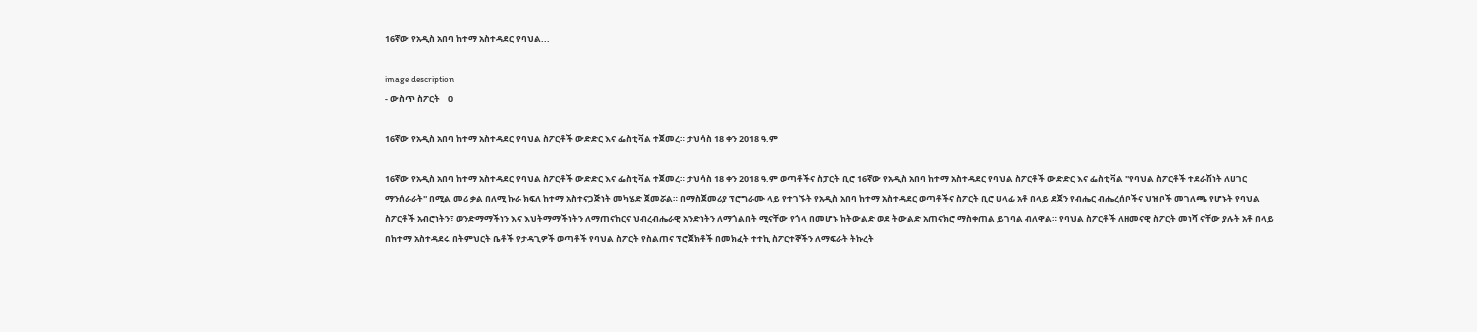16ኛው የአዲስ አበባ ከተማ አስተዳደር የባህል...

image description
- ውስጥ ስፖርት    0

16ኛው የአዲስ አበባ ከተማ አስተዳደር የባህል ስፖርቶች ውድድር እና ፌስቲቫል ተጀመረ። ታህሳስ 18 ቀን 2018 ዓ.ም

16ኛው የአዲስ አበባ ከተማ አስተዳደር የባህል ስፖርቶች ውድድር እና ፌስቲቫል ተጀመረ። ታህሳስ 18 ቀን 2018 ዓ.ም ወጣቶችና ስፓርት ቢሮ 16ኛው የአዲስ አበባ ከተማ አስተዳደር የባህል ስፖርቶች ውድድር እና ፌስቲቫል ''የባህል ስፖርቶች ተደራሽነት ለሀገር ማንሰራራት'' በሚል መሪ ቃል በለሚ ኩራ ክፍለ ከተማ አስተናጋጅነት መካሄድ ጀመሯል። በማስጀመሪያ ፕሮግራሙ ላይ የተገኙት የአዲስ አበባ ከተማ አስተዳደር ወጣቶችና ስፖርት ቢሮ ሀላፊ አቶ በላይ ደጀን የብሔር ብሔረሰቦችና ህዝቦች መገለጫ የሆኑት የባህል ስፖርቶች አብሮነትን፣ ወንድማማችነን እና እህትማማችነትን ለማጠናከርና ህብረብሔራዊ አንድነትን ለማጎልበት ሚናቸው የጎላ በመሆኑ ከትውልድ ወደ ትውልድ አጠናክሮ ማስቀጠል ይገባል ብለዋል። የባህል ስፖርቶች ለዘመናዊ ስፖርት መነሻ ናቸው ያሉት አቶ በላይ በከተማ አስተዳደሩ በትምህርት ቤቶች የታዳጊዎች ወጣቶች የባህል ስፖርት የስልጠና ፕሮጀክቶች በመክፈት ተተኪ ስፖርተኞችን ለማፍራት ትኩረት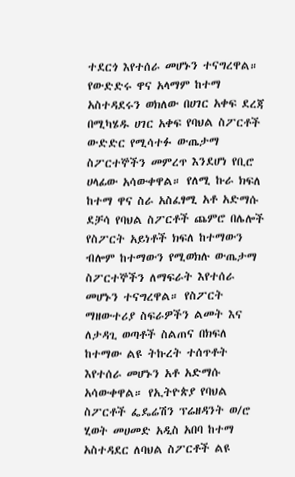ተደርጎ እየተሰራ መሆኑን ተናግረዋል። የውድድሩ ዋና አላማም ከተማ አስተዳደሩን ወክለው በሀገር አቀፍ ደረጃ በሚካሄዱ ሀገር አቀፍ የባህል ስፖርቶች ውድድር የሚሳተፉ ውጤታማ ስፖርተኞችን መምረጥ እንደሆነ የቢሮ ሀላፊው አሳውቀዋል። የለሚ ኩራ ክፍለ ከተማ ዋና ስራ አስፈፃሚ አቶ አድማሱ ደቻሳ የባህል ስፖርቶች ጨምሮ በሌሎች የስፖርት አይነቶች ክፍለ ከተማውን ብሎም ከተማውን የሚወክሉ ውጤታማ ስፖርተኞችን ለማፍራት እየተሰራ መሆኑን ተናግረዋል። የስፖርት ማዘውተሪያ ስፍራዎችን ልመት እና ለታዳጊ ወጣቶች ስልጠና በክፍለ ከተማው ልዩ ትኩረት ተሰጥቶት እየተሰራ መሆኑን አቶ አድማሱ አሳውቀዋል። የኢትዮጵያ የባህል ስፖርቶች ፌዴሬሽን ፕሬዘዳንት ወ/ሮ ሂወት መሀመድ አዲስ አበባ ከተማ አስተዳደር ለባህል ስፖርቶች ልዩ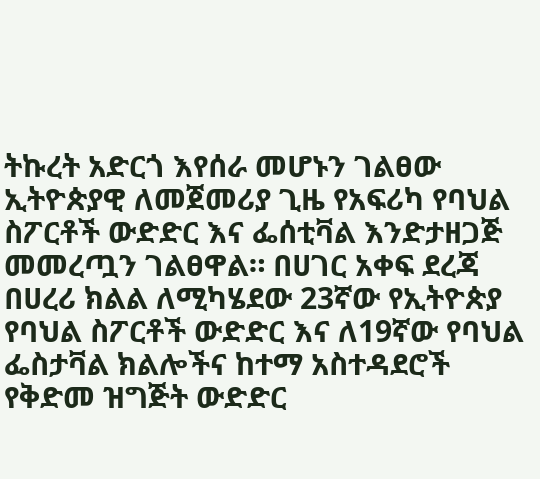ትኩረት አድርጎ እየሰራ መሆኑን ገልፀው ኢትዮጵያዊ ለመጀመሪያ ጊዜ የአፍሪካ የባህል ስፖርቶች ውድድር እና ፌሰቲቫል እንድታዘጋጅ መመረጧን ገልፀዋል። በሀገር አቀፍ ደረጃ በሀረሪ ክልል ለሚካሄደው 23ኛው የኢትዮጵያ የባህል ስፖርቶች ውድድር እና ለ19ኛው የባህል ፌስታቫል ክልሎችና ከተማ አስተዳደሮች የቅድመ ዝግጅት ውድድር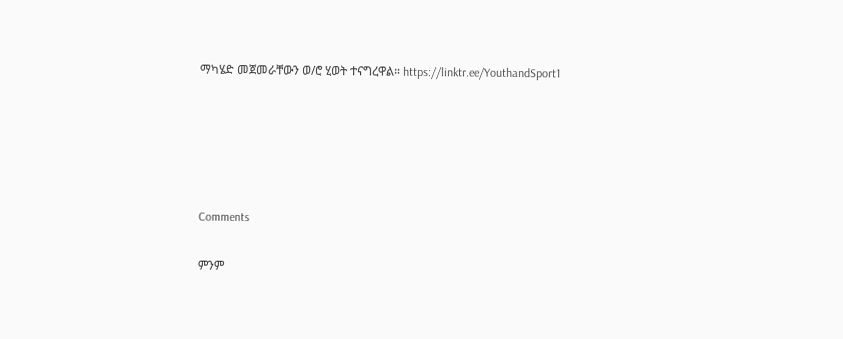ማካሄድ መጀመራቸውን ወ/ሮ ሂወት ተናግረዋል። https://linktr.ee/YouthandSport1





Comments

ምንም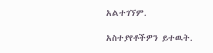አልተገኘም.

አስተያየቶችዎን ይተዉት.